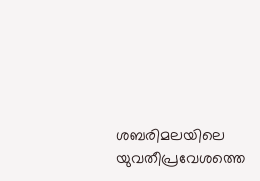ശബരിമലയിലെ യുവതീപ്രവേശത്തെ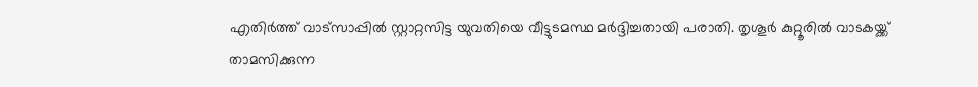എതിര്‍ത്ത് വാട്സാപ്പില്‍ സ്റ്റാറ്റസിട്ട യുവതിയെ വീട്ടുടമസ്ഥ മര്‍ദ്ദിച്ചതായി പരാതി. തൃശൂര്‍ കുറ്റൂരില്‍ വാടകയ്ക്ക് താമസിക്കുന്ന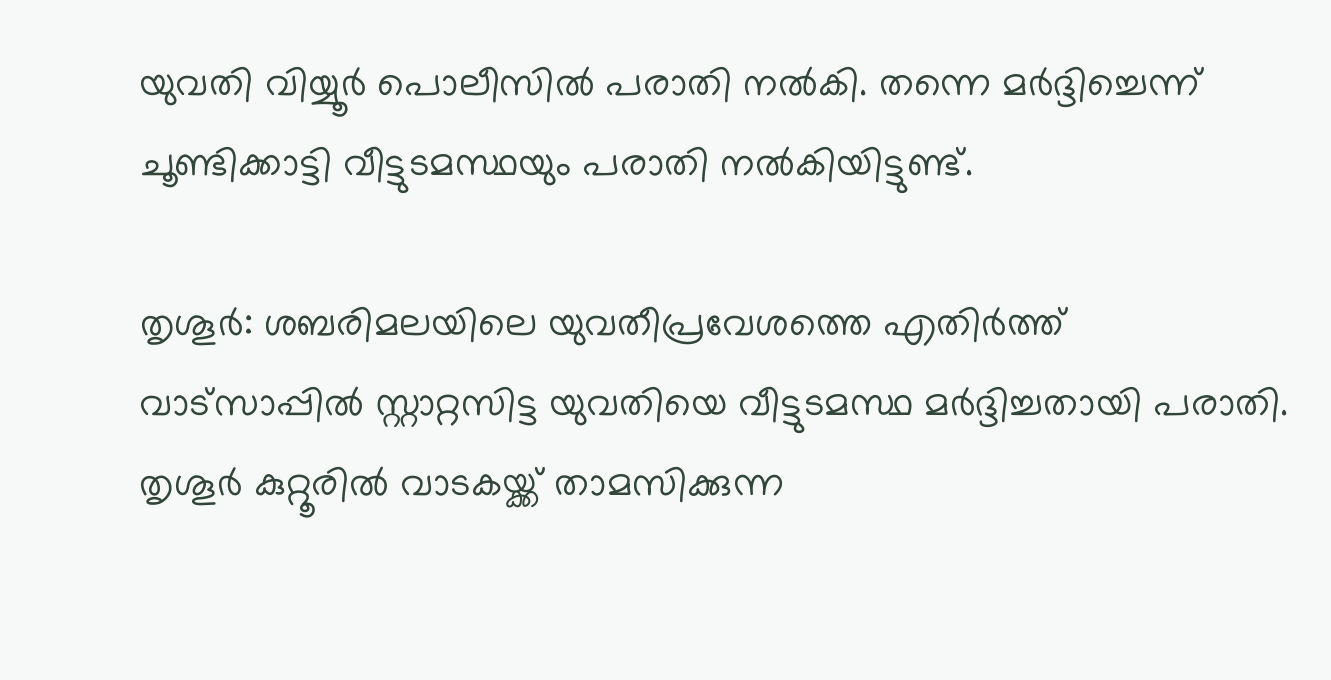യുവതി വിയ്യൂര്‍ പൊലീസില്‍ പരാതി നല്‍കി. തന്നെ മര്‍ദ്ദിച്ചെന്ന് ചൂണ്ടിക്കാട്ടി വീട്ടുടമസ്ഥയും പരാതി നല്‍കിയിട്ടുണ്ട്.

തൃശൂര്‍: ശബരിമലയിലെ യുവതീപ്രവേശത്തെ എതിര്‍ത്ത് വാട്സാപ്പില്‍ സ്റ്റാറ്റസിട്ട യുവതിയെ വീട്ടുടമസ്ഥ മര്‍ദ്ദിച്ചതായി പരാതി. തൃശൂര്‍ കുറ്റൂരില്‍ വാടകയ്ക്ക് താമസിക്കുന്ന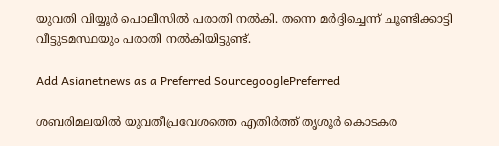യുവതി വിയ്യൂര്‍ പൊലീസില്‍ പരാതി നല്‍കി. തന്നെ മര്‍ദ്ദിച്ചെന്ന് ചൂണ്ടിക്കാട്ടി വീട്ടുടമസ്ഥയും പരാതി നല്‍കിയിട്ടുണ്ട്.

Add Asianetnews as a Preferred SourcegooglePreferred

ശബരിമലയില്‍ യുവതീപ്രവേശത്തെ എതിര്‍ത്ത് തൃശൂര്‍ കൊടകര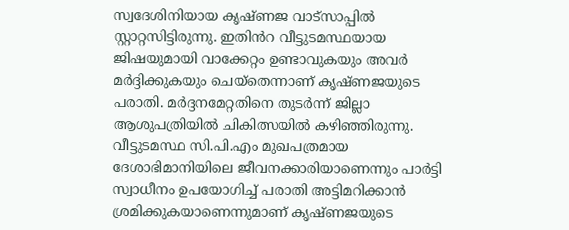സ്വദേശിനിയായ കൃഷ്ണജ വാട്സാപ്പില്‍ സ്റ്റാറ്റസിട്ടിരുന്നു. ഇതിൻറ വീട്ടുടമസ്ഥയായ ജിഷയുമായി വാക്കേറ്റം ഉണ്ടാവുകയും അവര്‍ മര്‍ദ്ദിക്കുകയും ചെയ്തെന്നാണ് കൃഷ്ണജയുടെ പരാതി. മര്‍ദ്ദനമേറ്റതിനെ തുടര്‍ന്ന് ജില്ലാ ആശുപത്രിയില്‍ ചികിത്സയില്‍ കഴിഞ്ഞിരുന്നു. വീട്ടുടമസ്ഥ സി.പി.എം മുഖപത്രമായ ദേശാഭിമാനിയിലെ ജീവനക്കാരിയാണെന്നും പാര്‍ട്ടി സ്വാധീനം ഉപയോഗിച്ച് പരാതി അട്ടിമറിക്കാന്‍ ശ്രമിക്കുകയാണെന്നുമാണ് കൃഷ്ണജയുടെ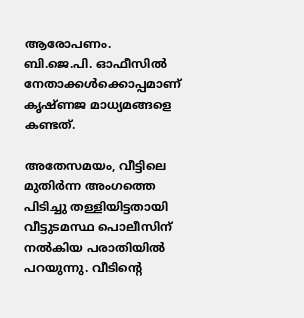ആരോപണം. ബി.ജെ.പി. ഓഫീസില്‍ നേതാക്കള്‍ക്കൊപ്പമാണ് കൃഷ്ണജ മാധ്യമങ്ങളെ കണ്ടത്.

അതേസമയം, വീട്ടിലെ മുതിര്‍ന്ന അംഗത്തെ പിടിച്ചു തള്ളിയിട്ടതായി വീട്ടുടമസ്ഥ പൊലീസിന് നല്‍കിയ പരാതിയില്‍ പറയുന്നു. വീടിന്റെ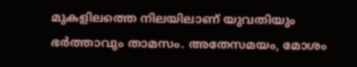മുകളിലത്തെ നിലയിലാണ് യുവതിയും ഭര്‍ത്താവും താമസം. അതേസമയം, മോശം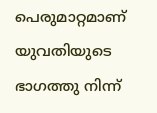പെരുമാറ്റമാണ് യുവതിയുടെ ഭാഗത്തു നിന്ന്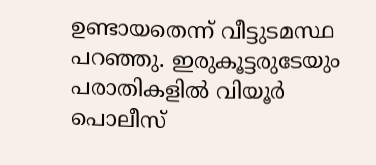ഉണ്ടായതെന്ന് വീട്ടുടമസ്ഥ പറഞ്ഞു. ഇരുകൂട്ടരുടേയും പരാതികളില്‍ വിയൂര്‍ പൊലീസ്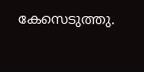കേസെടുത്തു.